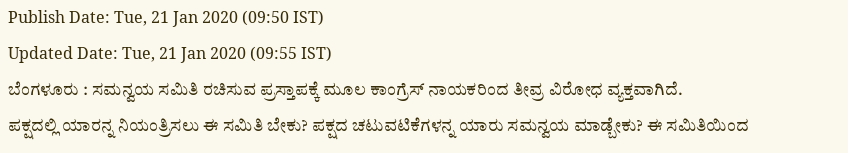Publish Date: Tue, 21 Jan 2020 (09:50 IST)
Updated Date: Tue, 21 Jan 2020 (09:55 IST)
ಬೆಂಗಳೂರು : ಸಮನ್ವಯ ಸಮಿತಿ ರಚಿಸುವ ಪ್ರಸ್ತಾಪಕ್ಕೆ ಮೂಲ ಕಾಂಗ್ರೆಸ್ ನಾಯಕರಿಂದ ತೀವ್ರ ವಿರೋಧ ವ್ಯಕ್ತವಾಗಿದೆ.
ಪಕ್ಷದಲ್ಲಿ ಯಾರನ್ನ ನಿಯಂತ್ರಿಸಲು ಈ ಸಮಿತಿ ಬೇಕು? ಪಕ್ಷದ ಚಟುವಟಿಕೆಗಳನ್ನ ಯಾರು ಸಮನ್ವಯ ಮಾಡ್ಬೇಕು? ಈ ಸಮಿತಿಯಿಂದ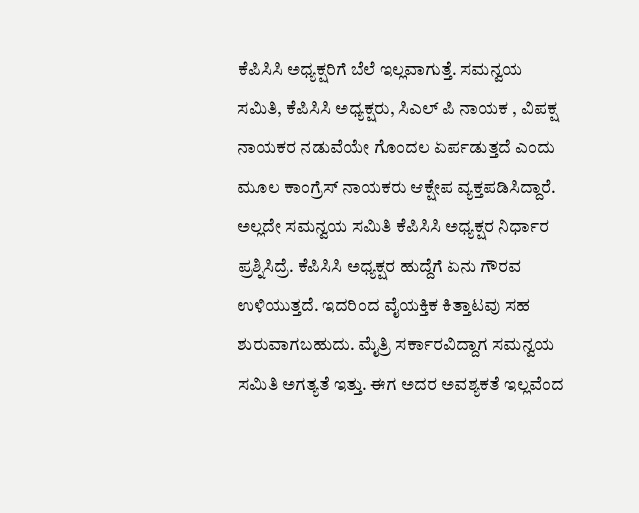ಕೆಪಿಸಿಸಿ ಅಧ್ಯಕ್ಷರಿಗೆ ಬೆಲೆ ಇಲ್ಲವಾಗುತ್ತೆ. ಸಮನ್ವಯ ಸಮಿತಿ, ಕೆಪಿಸಿಸಿ ಅಧ್ಯಕ್ಷರು, ಸಿಎಲ್ ಪಿ ನಾಯಕ , ವಿಪಕ್ಷ ನಾಯಕರ ನಡುವೆಯೇ ಗೊಂದಲ ಏರ್ಪಡುತ್ತದೆ ಎಂದು ಮೂಲ ಕಾಂಗ್ರೆಸ್ ನಾಯಕರು ಆಕ್ಷೇಪ ವ್ಯಕ್ತಪಡಿಸಿದ್ದಾರೆ.
ಅಲ್ಲದೇ ಸಮನ್ವಯ ಸಮಿತಿ ಕೆಪಿಸಿಸಿ ಅಧ್ಯಕ್ಷರ ನಿರ್ಧಾರ ಪ್ರಶ್ನಿಸಿದ್ರೆ. ಕೆಪಿಸಿಸಿ ಅಧ್ಯಕ್ಷರ ಹುದ್ದೆಗೆ ಏನು ಗೌರವ ಉಳಿಯುತ್ತದೆ. ಇದರಿಂದ ವೈಯಕ್ತಿಕ ಕಿತ್ತಾಟವು ಸಹ ಶುರುವಾಗಬಹುದು. ಮೈತ್ರಿ ಸರ್ಕಾರವಿದ್ದಾಗ ಸಮನ್ವಯ ಸಮಿತಿ ಅಗತ್ಯತೆ ಇತ್ತು. ಈಗ ಅದರ ಅವಶ್ಯಕತೆ ಇಲ್ಲವೆಂದ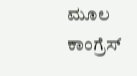ಮೂಲ ಕಾಂಗ್ರೆಸ್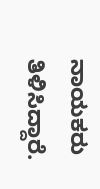ನಾಯಕರು ತಿಳಿಸಿದ್ದಾರೆ.